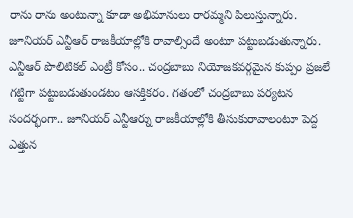రాను రాను అంటున్నా కూడా అభిమానులు రారమ్మని పిలుస్తున్నారు. జూనియర్ ఎన్టీఆర్ రాజకీయాల్లోకి రావాల్సిందే అంటూ పట్టుబడుతున్నారు. ఎన్టీఆర్ పొలిటికల్ ఎంట్రీ కోసం.. చంద్రబాబు నియోజకవర్గమైన కుప్పం ప్రజలే గట్టిగా పట్టుబడుతుండటం ఆసక్తికరం. గతంలో చంద్రబాబు పర్యటన సందర్భంగా.. జూనియర్ ఎన్టీఆర్ను రాజకీయాల్లోకి తీసుకురావాలంటూ పెద్ద ఎత్తున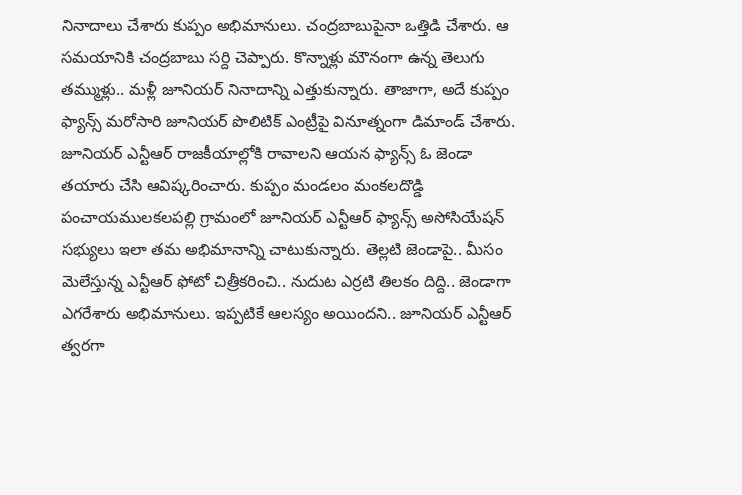నినాదాలు చేశారు కుప్పం అభిమానులు. చంద్రబాబుపైనా ఒత్తిడి చేశారు. ఆ సమయానికి చంద్రబాబు సర్ది చెప్పారు. కొన్నాళ్లు మౌనంగా ఉన్న తెలుగు తమ్ముళ్లు.. మళ్లీ జూనియర్ నినాదాన్ని ఎత్తుకున్నారు. తాజాగా, అదే కుప్పం ఫ్యాన్స్ మరోసారి జూనియర్ పొలిటిక్ ఎంట్రీపై వినూత్నంగా డిమాండ్ చేశారు.
జూనియర్ ఎన్టీఆర్ రాజకీయాల్లోకి రావాలని ఆయన ఫ్యాన్స్ ఓ జెండా తయారు చేసి ఆవిష్కరించారు. కుప్పం మండలం మంకలదొడ్డి పంచాయములకలపల్లి గ్రామంలో జూనియర్ ఎన్టీఆర్ ఫ్యాన్స్ అసోసియేషన్ సభ్యులు ఇలా తమ అభిమానాన్ని చాటుకున్నారు. తెల్లటి జెండాపై.. మీసం మెలేస్తున్న ఎన్టీఆర్ ఫోటో చిత్రీకరించి.. నుదుట ఎర్రటి తిలకం దిద్ది.. జెండాగా ఎగరేశారు అభిమానులు. ఇప్పటికే ఆలస్యం అయిందని.. జూనియర్ ఎన్టీఆర్ త్వరగా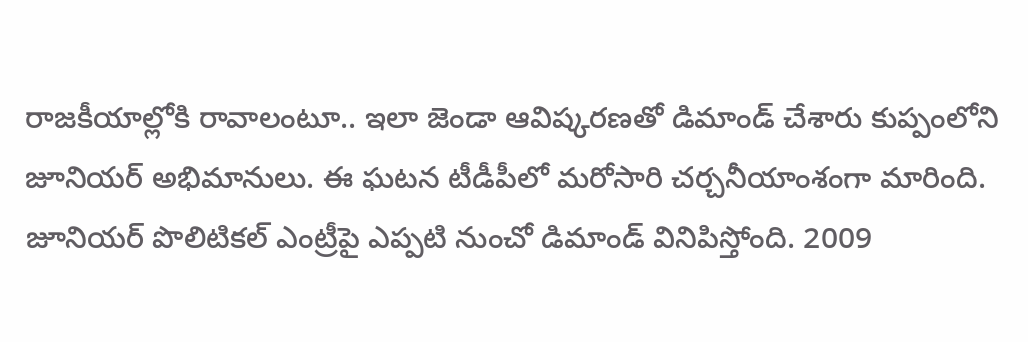రాజకీయాల్లోకి రావాలంటూ.. ఇలా జెండా ఆవిష్కరణతో డిమాండ్ చేశారు కుప్పంలోని జూనియర్ అభిమానులు. ఈ ఘటన టీడీపీలో మరోసారి చర్చనీయాంశంగా మారింది.
జూనియర్ పొలిటికల్ ఎంట్రీపై ఎప్పటి నుంచో డిమాండ్ వినిపిస్తోంది. 2009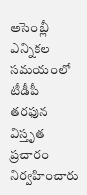అసెంబ్లీ ఎన్నికల సమయంలో టీడీపీ తరఫున విస్తృత ప్రచారం నిర్వహించారు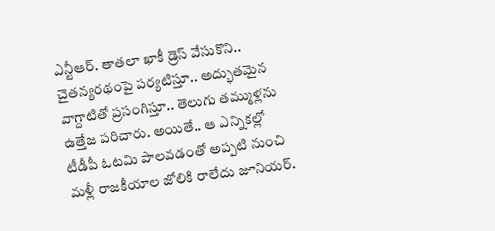ఎన్టీఆర్. తాతలా ఖాకీ డ్రెస్ వేసుకొని.. చైతన్యరథంపై పర్యటిస్తూ.. అద్భుతమైన వాగ్దాటితో ప్రసంగిస్తూ.. తెలుగు తమ్ముళ్లను ఉత్తేజ పరిచారు. అయితే.. ఆ ఎన్నికల్లో టీడీపీ ఓటమి పాలవడంతో అప్పటి నుంచి మళ్లీ రాజకీయాల జోలికి రాలేదు జూనియర్.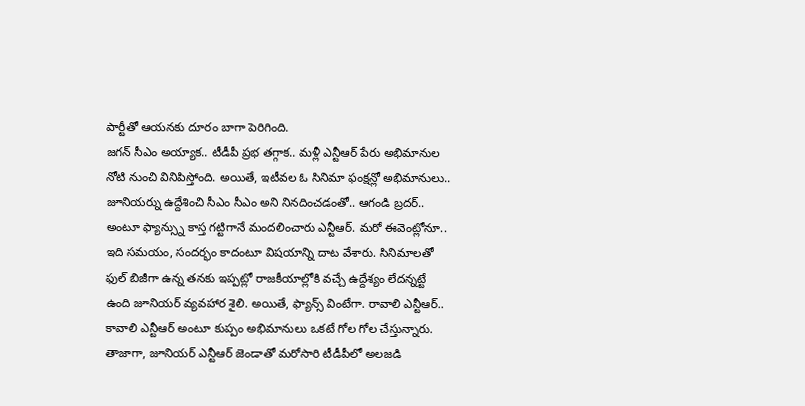పార్టీతో ఆయనకు దూరం బాగా పెరిగింది.
జగన్ సీఎం అయ్యాక.. టీడీపీ ప్రభ తగ్గాక.. మళ్లీ ఎన్టీఆర్ పేరు అభిమానుల నోటి నుంచి వినిపిస్తోంది. అయితే, ఇటీవల ఓ సినిమా ఫంక్షన్లో అభిమానులు.. జూనియర్ను ఉద్దేశించి సీఎం సీఎం అని నినదించడంతో.. ఆగండి బ్రదర్.. అంటూ ఫ్యాన్స్ను కాస్త గట్టిగానే మందలించారు ఎన్టీఆర్. మరో ఈవెంట్లోనూ.. ఇది సమయం, సందర్భం కాదంటూ విషయాన్ని దాట వేశారు. సినిమాలతో ఫుల్ బిజీగా ఉన్న తనకు ఇప్పట్లో రాజకీయాల్లోకి వచ్చే ఉద్దేశ్యం లేదన్నట్టే ఉంది జూనియర్ వ్యవహార శైలి. అయితే, ఫ్యాన్స్ వింటేగా. రావాలి ఎన్టీఆర్.. కావాలి ఎన్టీఆర్ అంటూ కుప్పం అభిమానులు ఒకటే గోల గోల చేస్తున్నారు. తాజాగా, జూనియర్ ఎన్టీఆర్ జెండాతో మరోసారి టీడీపీలో అలజడి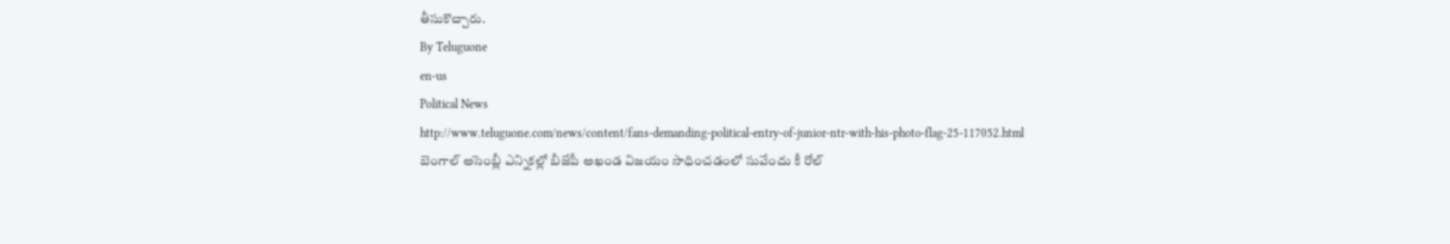తీసుకొచ్చారు.
By Teluguone
en-us
Political News
http://www.teluguone.com/news/content/fans-demanding-political-entry-of-junior-ntr-with-his-photo-flag-25-117052.html
బెంగాల్ అసెంబ్లీ ఎన్నికల్లో బీజేపీ అఖండ విజయం సాధించడంలో సువేందు కీ రోల్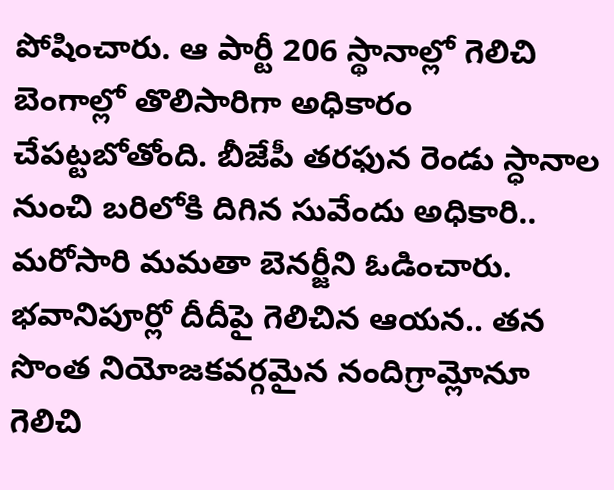పోషించారు. ఆ పార్టీ 206 స్థానాల్లో గెలిచి బెంగాల్లో తొలిసారిగా అధికారం చేపట్టబోతోంది. బీజేపీ తరఫున రెండు స్ధానాల నుంచి బరిలోకి దిగిన సువేందు అధికారి.. మరోసారి మమతా బెనర్జీని ఓడించారు. భవానిపూర్లో దీదీపై గెలిచిన ఆయన.. తన సొంత నియోజకవర్గమైన నందిగ్రామ్లోనూ గెలిచి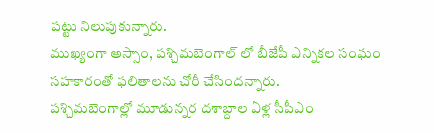పట్టు నిలుపుకున్నారు.
ముఖ్యంగా అస్సాం, పశ్చిమబెంగాల్ లో బీజేపీ ఎన్నికల సంఘం సహకారంతో ఫలితాలను చోరీ చేసిందన్నారు.
పశ్చిమబెంగాల్లో మూడున్నర దశాబ్దాల ఏళ్ల సీపీఎం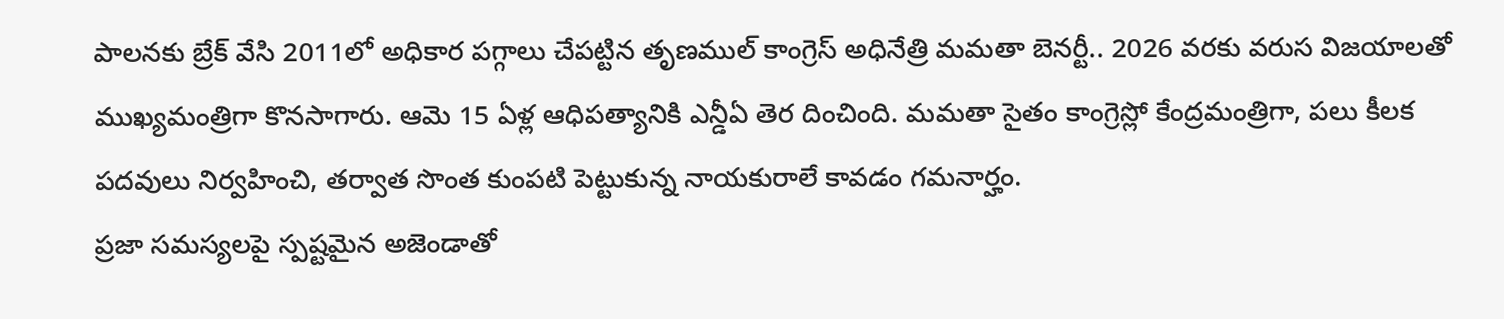పాలనకు బ్రేక్ వేసి 2011లో అధికార పగ్గాలు చేపట్టిన తృణముల్ కాంగ్రెస్ అధినేత్రి మమతా బెనర్టీ.. 2026 వరకు వరుస విజయాలతో ముఖ్యమంత్రిగా కొనసాగారు. ఆమె 15 ఏళ్ల ఆధిపత్యానికి ఎన్డీఏ తెర దించింది. మమతా సైతం కాంగ్రెస్లో కేంద్రమంత్రిగా, పలు కీలక పదవులు నిర్వహించి, తర్వాత సొంత కుంపటి పెట్టుకున్న నాయకురాలే కావడం గమనార్హం.
ప్రజా సమస్యలపై స్పష్టమైన అజెండాతో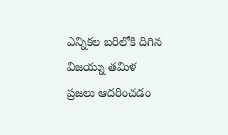ఎన్నికల బరిలోకి దిగిన విజయ్ను తమిళ ప్రజలు ఆదరించడం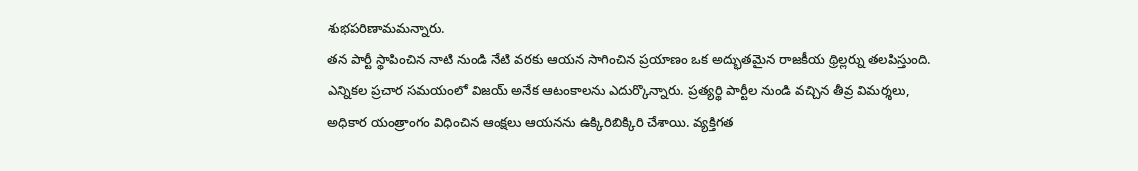శుభపరిణామమన్నారు.
తన పార్టీ స్థాపించిన నాటి నుండి నేటి వరకు ఆయన సాగించిన ప్రయాణం ఒక అద్భుతమైన రాజకీయ థ్రిల్లర్ను తలపిస్తుంది. ఎన్నికల ప్రచార సమయంలో విజయ్ అనేక ఆటంకాలను ఎదుర్కొన్నారు. ప్రత్యర్థి పార్టీల నుండి వచ్చిన తీవ్ర విమర్శలు, అధికార యంత్రాంగం విధించిన ఆంక్షలు ఆయనను ఉక్కిరిబిక్కిరి చేశాయి. వ్యక్తిగత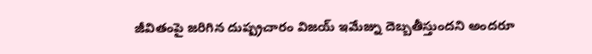జీవితంపై జరిగిన దుష్ప్రచారం విజయ్ ఇమేజ్ను దెబ్బతీస్తుందని అందరూ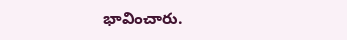భావించారు.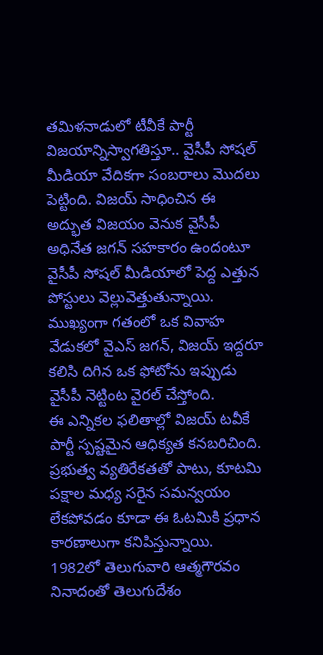తమిళనాడులో టీవీకే పార్టీ విజయాన్నిస్వాగతిస్తూ.. వైసీపీ సోషల్ మీడియా వేదికగా సంబరాలు మొదలు పెట్టింది. విజయ్ సాధించిన ఈ అద్భుత విజయం వెనుక వైసీపీ అధినేత జగన్ సహకారం ఉందంటూ వైసీపీ సోషల్ మీడియాలో పెద్ద ఎత్తున పోస్టులు వెల్లువెత్తుతున్నాయి. ముఖ్యంగా గతంలో ఒక వివాహ వేడుకలో వైఎస్ జగన్, విజయ్ ఇద్దరూ కలిసి దిగిన ఒక ఫోటోను ఇప్పుడు వైసీపీ నెట్టింట వైరల్ చేస్తోంది.
ఈ ఎన్నికల ఫలితాల్లో విజయ్ టవీకే పార్టీ స్పష్టమైన ఆధిక్యత కనబరిచింది. ప్రభుత్వ వ్యతిరేకతతో పాటు, కూటమి పక్షాల మధ్య సరైన సమన్వయం లేకపోవడం కూడా ఈ ఓటమికి ప్రధాన కారణాలుగా కనిపిస్తున్నాయి.
1982లో తెలుగువారి ఆత్మగౌరవం నినాదంతో తెలుగుదేశం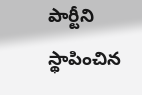పార్టీని స్థాపించిన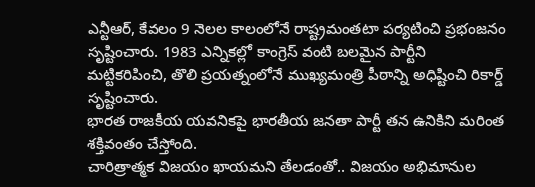ఎన్టీఆర్, కేవలం 9 నెలల కాలంలోనే రాష్ట్రమంతటా పర్యటించి ప్రభంజనం సృష్టించారు. 1983 ఎన్నికల్లో కాంగ్రెస్ వంటి బలమైన పార్టీని మట్టికరిపించి, తొలి ప్రయత్నంలోనే ముఖ్యమంత్రి పీఠాన్ని అధిష్టించి రికార్డ్ సృష్టించారు.
భారత రాజకీయ యవనికపై భారతీయ జనతా పార్టీ తన ఉనికిని మరింత శక్తివంతం చేస్తోంది.
చారిత్రాత్మక విజయం ఖాయమని తేలడంతో.. విజయం అభిమానుల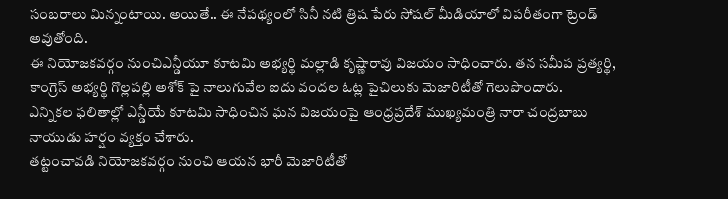సంబరాలు మిన్నంటాయి. అయితే.. ఈ నేపథ్యంలో సినీ నటి త్రిష పేరు సోషల్ మీడియాలో విపరీతంగా ట్రెండ్ అవుతోంది.
ఈ నియోజకవర్గం నుంచిఎన్డీయూ కూటమి అభ్యర్థి మల్లాడి కృష్ణారావు విజయం సాధించారు. తన సమీప ప్రత్యర్థి, కాంగ్రెస్ అభ్యర్థి గొల్లపల్లి అశోక్ పై నాలుగువేల ఐదు వందల ఓట్ల పైచిలుకు మెజారిటీతో గెలుపొందారు.
ఎన్నికల ఫలితాల్లో ఎన్డీయే కూటమి సాధించిన ఘన విజయంపై ఆంధ్రప్రదేశ్ ముఖ్యమంత్రి నారా చంద్రబాబు నాయుడు హర్షం వ్యక్తం చేశారు.
తట్టంచావడి నియోజకవర్గం నుంచి ఆయన భారీ మెజారిటీతో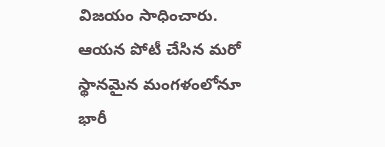విజయం సాధించారు. ఆయన పోటీ చేసిన మరో స్థానమైన మంగళంలోనూ భారీ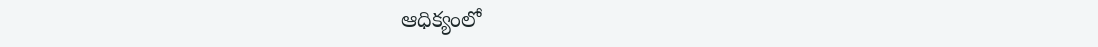ఆధిక్యంలో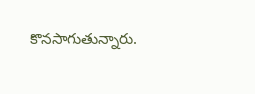కొనసాగుతున్నారు.